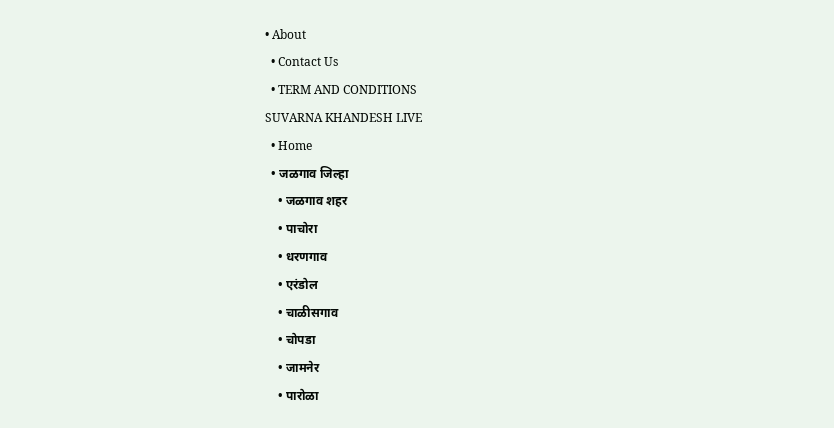• About
  • Contact Us
  • TERM AND CONDITIONS
SUVARNA KHANDESH LIVE
  • Home
  • जळगाव जिल्हा
    • जळगाव शहर
    • पाचोरा
    • धरणगाव
    • एरंडोल
    • चाळीसगाव
    • चोपडा
    • जामनेर
    • पारोळा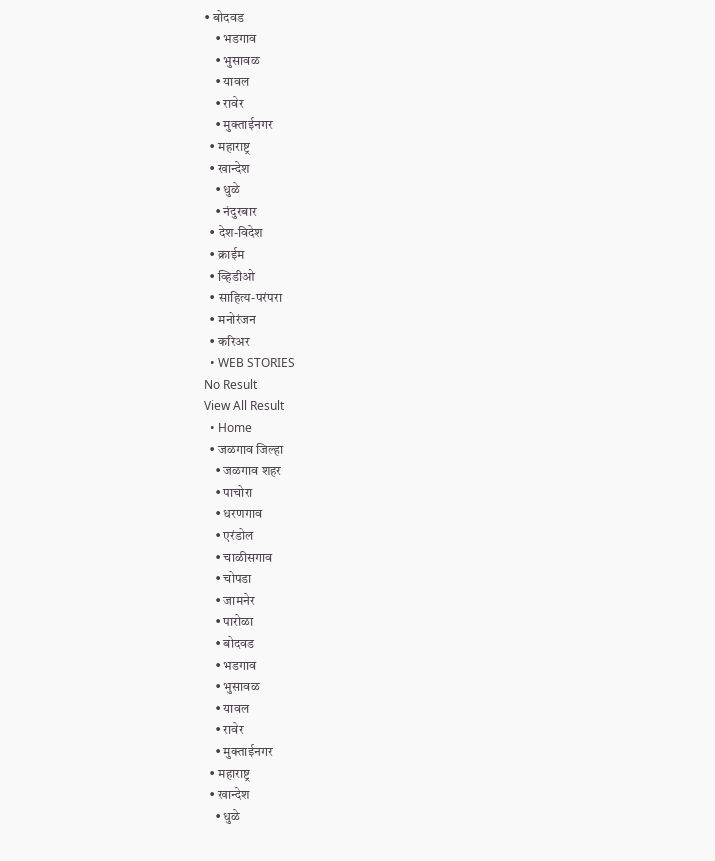• बोदवड
    • भडगाव
    • भुसावळ
    • यावल
    • रावेर
    • मुक्ताईनगर
  • महाराष्ट्र
  • खान्देश
    • धुळे
    • नंदुरबार
  • देश-विदेश
  • क्राईम
  • व्हिडीओ
  • साहित्य-परंपरा
  • मनोरंजन
  • करिअर
  • WEB STORIES
No Result
View All Result
  • Home
  • जळगाव जिल्हा
    • जळगाव शहर
    • पाचोरा
    • धरणगाव
    • एरंडोल
    • चाळीसगाव
    • चोपडा
    • जामनेर
    • पारोळा
    • बोदवड
    • भडगाव
    • भुसावळ
    • यावल
    • रावेर
    • मुक्ताईनगर
  • महाराष्ट्र
  • खान्देश
    • धुळे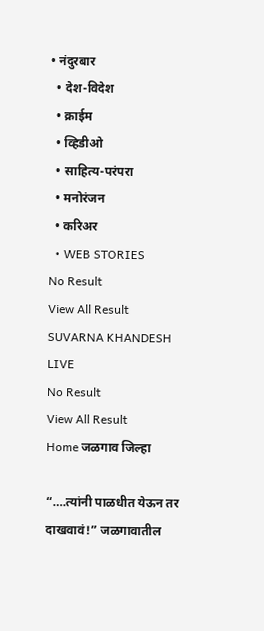• नंदुरबार
  • देश-विदेश
  • क्राईम
  • व्हिडीओ
  • साहित्य-परंपरा
  • मनोरंजन
  • करिअर
  • WEB STORIES
No Result
View All Result
SUVARNA KHANDESH LIVE
No Result
View All Result
Home जळगाव जिल्हा

“….त्यांनी पाळधीत येऊन तर दाखवावं!” जळगावातील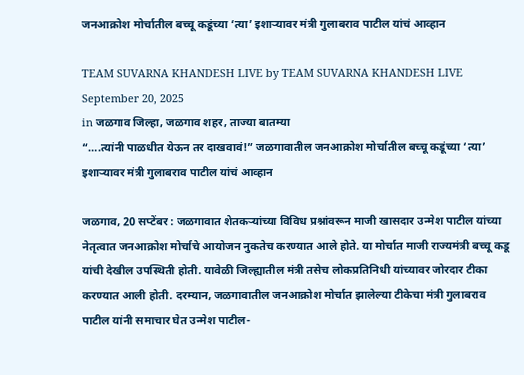जनआक्रोश मोर्चातील बच्चू कडूंच्या ‘त्या’ इशाऱ्यावर मंत्री गुलाबराव पाटील यांचं आव्हान

TEAM SUVARNA KHANDESH LIVE by TEAM SUVARNA KHANDESH LIVE
September 20, 2025
in जळगाव जिल्हा, जळगाव शहर, ताज्या बातम्या
“….त्यांनी पाळधीत येऊन तर दाखवावं!” जळगावातील जनआक्रोश मोर्चातील बच्चू कडूंच्या ‘त्या’ इशाऱ्यावर मंत्री गुलाबराव पाटील यांचं आव्हान

जळगाव, 20 सप्टेंबर : जळगावात शेतकऱ्यांच्या विविध प्रश्नांवरून माजी खासदार उन्मेश पाटील यांच्या नेतृत्वात जनआक्रोश मोर्चाचे आयोजन नुकतेच करण्यात आले होते. या मोर्चात माजी राज्यमंत्री बच्चू कडू यांची देखील उपस्थिती होती. यावेळी जिल्ह्यातील मंत्री तसेच लोकप्रतिनिधी यांच्यावर जोरदार टीका करण्यात आली होती. दरम्यान, जळगावातील जनआक्रोश मोर्चात झालेल्या टीकेचा मंत्री गुलाबराव पाटील यांनी समाचार घेत उन्मेश पाटील-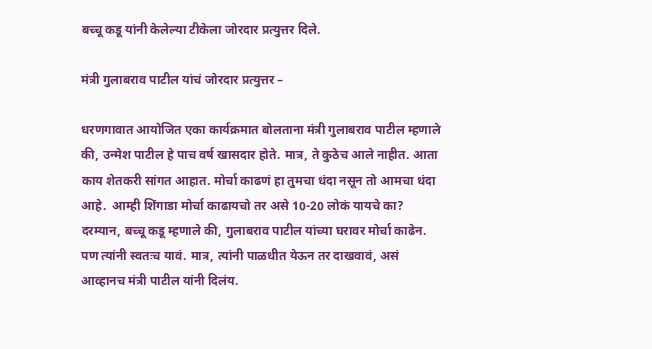बच्चू कडू यांनी केलेल्या टीकेला जोरदार प्रत्युत्तर दिले.

मंत्री गुलाबराव पाटील यांचं जोरदार प्रत्युत्तर –

धरणगावात आयोजित एका कार्यक्रमात बोलताना मंत्री गुलाबराव पाटील म्हणाले की, उन्मेश पाटील हे पाच वर्ष खासदार होते. मात्र, ते कुठेच आले नाहीत. आता काय शेतकरी सांगत आहात. मोर्चा काढणं हा तुमचा धंदा नसून तो आमचा धंदा आहे.  आम्ही शिंगाडा मोर्चा काढायचो तर असे 10-20 लोकं यायचे का? दरम्यान, बच्चू कडू म्हणाले की, गुलाबराव पाटील यांच्या घरावर मोर्चा काढेन. पण त्यांनी स्वतःच यावं. मात्र, त्यांनी पाळधीत येऊन तर दाखवावं, असं आव्हानच मंत्री पाटील यांनी दिलंय.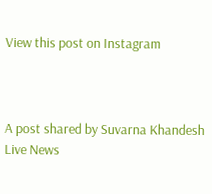View this post on Instagram



A post shared by Suvarna Khandesh Live News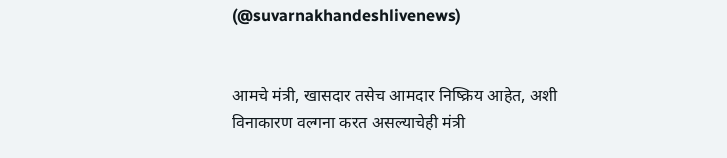(@suvarnakhandeshlivenews)


आमचे मंत्री, खासदार तसेच आमदार निष्क्रिय आहेत, अशी विनाकारण वल्गना करत असल्याचेही मंत्री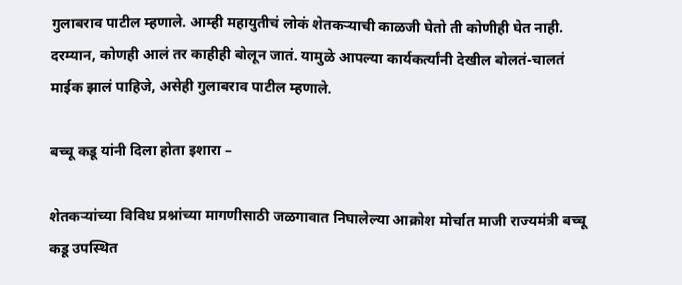गुलाबराव पाटील म्हणाले. आम्ही महायुतीचं लोकं शेतकऱ्याची काळजी घेतो ती कोणीही घेत नाही. दरम्यान, कोणही आलं तर काहीही बोलून जातं. यामुळे आपल्या कार्यकर्त्यांनी देखील बोलतं-चालतं माईक झालं पाहिजे, असेही गुलाबराव पाटील म्हणाले.

बच्चू कडू यांनी दिला होता इशारा –

शेतकऱ्यांच्या विविध प्रश्नांच्या मागणीसाठी जळगावात निघालेल्या आक्रोश मोर्चात माजी राज्यमंत्री बच्चू कडू उपस्थित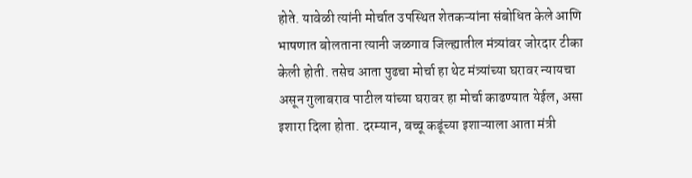होते. यावेळी त्यांनी मोर्चात उपस्थित शेतकऱ्यांना संबोधित केले आणि भाषणात बोलताना त्यानी जळगाव जिल्ह्यातील मंत्र्यांवर जोरदार टीका केली होती. तसेच आता पुढचा मोर्चा हा थेट मंत्र्यांच्या घरावर न्यायचा असून गुलाबराव पाटील यांच्या घरावर हा मोर्चा काढण्यात येईल, असा इशारा दिला होता. दरम्यान, बच्चू कडूंच्या इशाऱ्याला आता मंत्री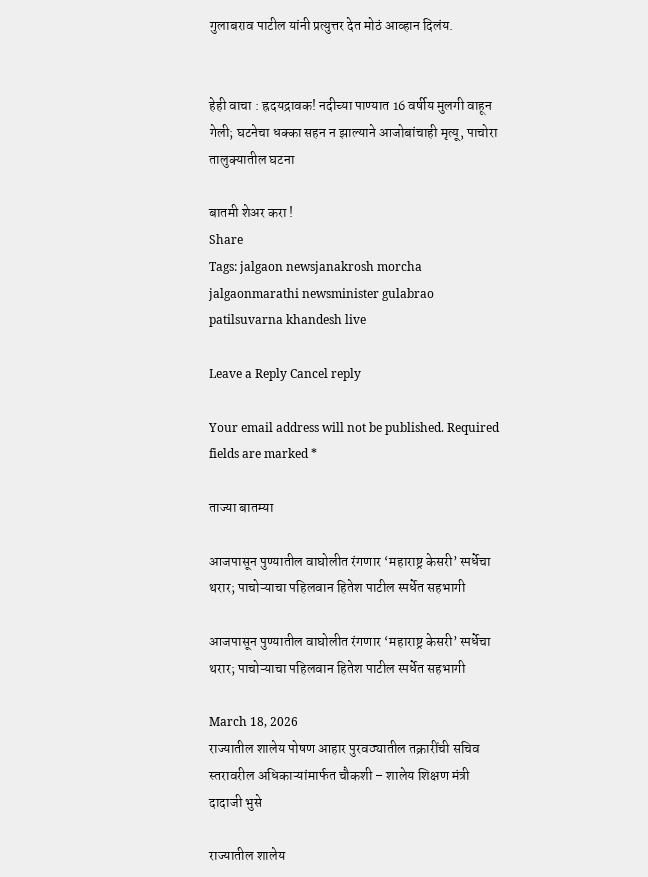गुलाबराव पाटील यांनी प्रत्युत्तर देत मोठं आव्हान दिलंय.


हेही वाचा : ह्रदयद्रावक! नदीच्या पाण्यात 16 वर्षीय मुलगी वाहून गेली; घटनेचा धक्का सहन न झाल्याने आजोबांचाही मृत्यू, पाचोरा तालुक्यातील घटना

बातमी शेअर करा !
Share
Tags: jalgaon newsjanakrosh morcha jalgaonmarathi newsminister gulabrao patilsuvarna khandesh live

Leave a Reply Cancel reply

Your email address will not be published. Required fields are marked *

ताज्या बातम्या

आजपासून पुण्यातील वाघोलीत रंगणार ‘महाराष्ट्र केसरी’ स्पर्धेचा थरार; पाचोऱ्याचा पहिलवान हितेश पाटील स्पर्धेत सहभागी

आजपासून पुण्यातील वाघोलीत रंगणार ‘महाराष्ट्र केसरी’ स्पर्धेचा थरार; पाचोऱ्याचा पहिलवान हितेश पाटील स्पर्धेत सहभागी

March 18, 2026
राज्यातील शालेय पोषण आहार पुरवठ्यातील तक्रारींची सचिव स्तरावरील अधिकाऱ्यांमार्फत चौकशी – शालेय शिक्षण मंत्री दादाजी भुसे

राज्यातील शालेय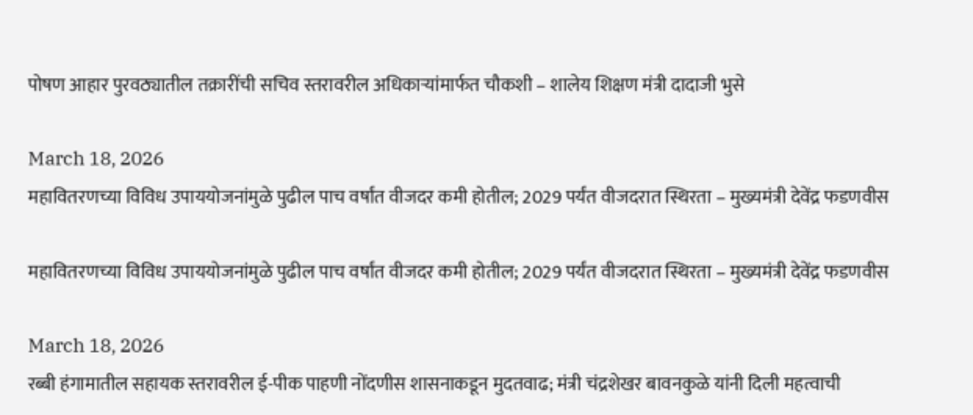पोषण आहार पुरवठ्यातील तक्रारींची सचिव स्तरावरील अधिकाऱ्यांमार्फत चौकशी – शालेय शिक्षण मंत्री दादाजी भुसे

March 18, 2026
महावितरणच्या विविध उपाययोजनांमुळे पुढील पाच वर्षांत वीजदर कमी होतील; 2029 पर्यंत वीजदरात स्थिरता – मुख्यमंत्री देवेंद्र फडणवीस

महावितरणच्या विविध उपाययोजनांमुळे पुढील पाच वर्षांत वीजदर कमी होतील; 2029 पर्यंत वीजदरात स्थिरता – मुख्यमंत्री देवेंद्र फडणवीस

March 18, 2026
रब्बी हंगामातील सहायक स्तरावरील ई-पीक पाहणी नोंदणीस शासनाकडून मुदतवाढ; मंत्री चंद्रशेखर बावनकुळे यांनी दिली महत्वाची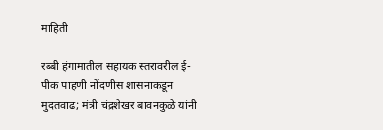माहिती

रब्बी हंगामातील सहायक स्तरावरील ई-पीक पाहणी नोंदणीस शासनाकडून मुदतवाढ; मंत्री चंद्रशेखर बावनकुळे यांनी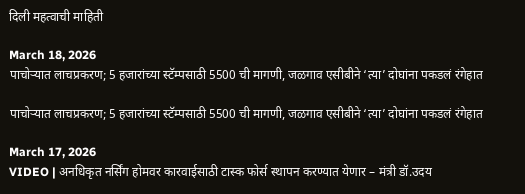दिली महत्वाची माहिती

March 18, 2026
पाचोऱ्यात लाचप्रकरण; 5 हजारांच्या स्टॅम्पसाठी 5500 ची मागणी, जळगाव एसीबीने ‘त्या’ दोघांना पकडलं रंगेहात

पाचोऱ्यात लाचप्रकरण; 5 हजारांच्या स्टॅम्पसाठी 5500 ची मागणी, जळगाव एसीबीने ‘त्या’ दोघांना पकडलं रंगेहात

March 17, 2026
VIDEO | अनधिकृत नर्सिंग होमवर कारवाईसाठी टास्क फोर्स स्थापन करण्यात येणार – मंत्री डॉ.उदय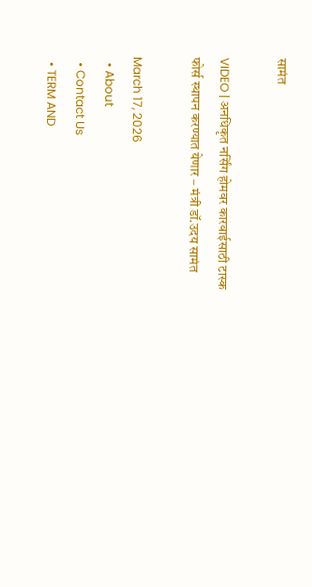सामंत

VIDEO | अनधिकृत नर्सिंग होमवर कारवाईसाठी टास्क फोर्स स्थापन करण्यात येणार – मंत्री डॉ.उदय सामंत

March 17, 2026
  • About
  • Contact Us
  • TERM AND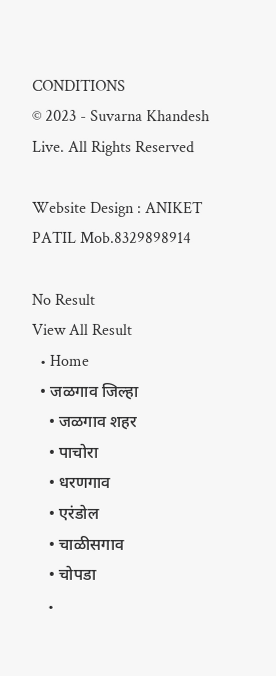CONDITIONS
© 2023 - Suvarna Khandesh Live. All Rights Reserved

Website Design : ANIKET PATIL Mob.8329898914

No Result
View All Result
  • Home
  • जळगाव जिल्हा
    • जळगाव शहर
    • पाचोरा
    • धरणगाव
    • एरंडोल
    • चाळीसगाव
    • चोपडा
    •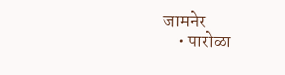जामनेर
    • पारोळा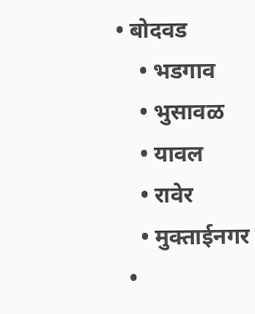• बोदवड
    • भडगाव
    • भुसावळ
    • यावल
    • रावेर
    • मुक्ताईनगर
  •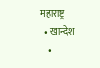महाराष्ट्र
  • खान्देश
    •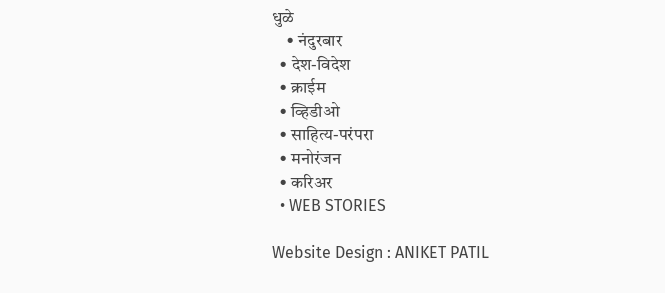धुळे
    • नंदुरबार
  • देश-विदेश
  • क्राईम
  • व्हिडीओ
  • साहित्य-परंपरा
  • मनोरंजन
  • करिअर
  • WEB STORIES

Website Design : ANIKET PATIL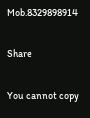Mob.8329898914

Share

You cannot copy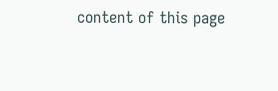content of this page